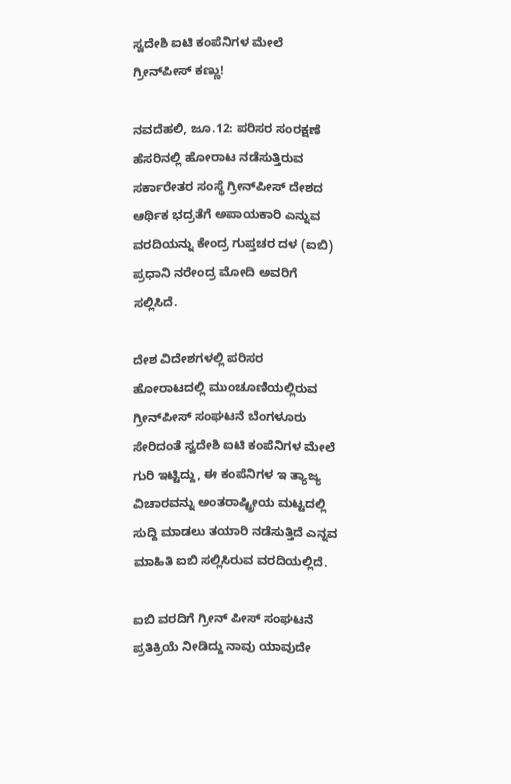ಸ್ವದೇಶಿ ಐಟಿ ಕಂಪೆನಿಗಳ ಮೇಲೆ ಗ್ರೀನ್‌ಪೀಸ್‌ ಕಣ್ಣು!

ನವದೆಹಲಿ, ಜೂ.12: ಪರಿಸರ ಸಂರಕ್ಷಣೆ ಹೆಸರಿನಲ್ಲಿ ಹೋರಾಟ ನಡೆಸುತ್ತಿರುವ ಸರ್ಕಾರೇತರ ಸಂಸ್ಥೆ ಗ್ರೀನ್‌ಪೀಸ್‌‌ ದೇಶದ ಆರ್ಥಿ‌ಕ ಭದ್ರತೆಗೆ ಅಪಾಯಕಾರಿ ಎನ್ನುವ ವರದಿಯನ್ನು ಕೇಂದ್ರ ಗುಪ್ತಚರ ದಳ (ಐಬಿ) ಪ್ರಧಾನಿ ನರೇಂದ್ರ ಮೋದಿ ಅವರಿಗೆ ಸಲ್ಲಿಸಿದೆ.

ದೇಶ ವಿದೇಶಗಳಲ್ಲಿ ಪರಿಸರ ಹೋರಾಟದಲ್ಲಿ ಮುಂಚೂಣಿಯಲ್ಲಿರುವ ಗ್ರೀನ್‌ಪೀಸ್‌‌ ಸಂಘಟನೆ ಬೆಂಗಳೂರು ಸೇರಿದಂತೆ ಸ್ವದೇಶಿ ಐಟಿ ಕಂಪೆನಿಗಳ ಮೇಲೆ ಗುರಿ ಇಟ್ಟಿದ್ದು, ಈ ಕಂಪೆನಿಗಳ ಇ ತ್ಯಾಜ್ಯ ವಿಚಾರವನ್ನು ಅಂತರಾಷ್ಟ್ರೀಯ ಮಟ್ಟದಲ್ಲಿ ಸುದ್ದಿ ಮಾಡಲು ತಯಾರಿ ನಡೆಸುತ್ತಿದೆ ಎನ್ನವ ಮಾಹಿತಿ ಐಬಿ ಸಲ್ಲಿಸಿರುವ ವರದಿಯಲ್ಲಿದೆ.

ಐಬಿ ವರದಿಗೆ ಗ್ರೀನ್‌ ಪೀಸ್‌ ಸಂಘಟನೆ ಪ್ರತಿಕ್ರಿಯೆ ನೀಡಿದ್ದು ನಾವು ಯಾವುದೇ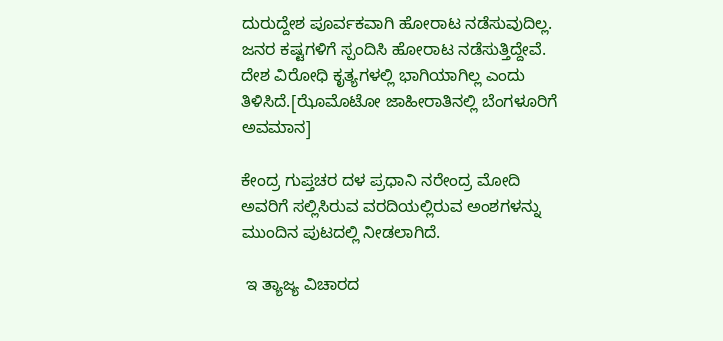ದುರುದ್ದೇಶ ಪೂರ್ವಕವಾಗಿ ಹೋರಾಟ ನಡೆಸುವುದಿಲ್ಲ. ಜನರ ಕಷ್ಟಗಳಿಗೆ ಸ್ಪಂದಿಸಿ ಹೋರಾಟ ನಡೆಸುತ್ತಿದ್ದೇವೆ. ದೇಶ ವಿರೋಧಿ ಕೃತ್ಯಗಳಲ್ಲಿ ಭಾಗಿಯಾಗಿಲ್ಲ ಎಂದು ತಿಳಿಸಿದೆ.[ಝೊಮೊಟೋ ಜಾಹೀರಾತಿನಲ್ಲಿ ಬೆಂಗಳೂರಿಗೆ ಅವಮಾನ]

ಕೇಂದ್ರ ಗುಪ್ತಚರ ದಳ ಪ್ರಧಾನಿ ನರೇಂದ್ರ ಮೋದಿ ಅವರಿಗೆ ಸಲ್ಲಿಸಿರುವ ವರದಿಯಲ್ಲಿರುವ ಅಂಶಗಳನ್ನು ಮುಂದಿನ ಪುಟದಲ್ಲಿ ನೀಡಲಾಗಿದೆ.

 ಇ ತ್ಯಾಜ್ಯ ವಿಚಾರದ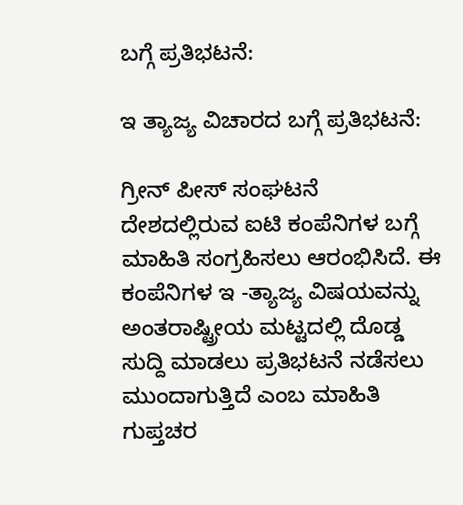ಬಗ್ಗೆ ಪ್ರತಿಭಟನೆ:

ಇ ತ್ಯಾಜ್ಯ ವಿಚಾರದ ಬಗ್ಗೆ ಪ್ರತಿಭಟನೆ:

ಗ್ರೀನ್‌ ಪೀಸ್‌ ಸಂಘಟನೆ ದೇಶದಲ್ಲಿರುವ ಐಟಿ ಕಂಪೆನಿಗಳ ಬಗ್ಗೆ ಮಾಹಿತಿ ಸಂಗ್ರಹಿಸಲು ಆರಂಭಿಸಿದೆ. ಈ ಕಂಪೆನಿಗಳ ಇ -ತ್ಯಾಜ್ಯ ವಿಷಯವನ್ನು ಅಂತರಾಷ್ಟ್ರೀಯ ಮಟ್ಟದಲ್ಲಿ ದೊಡ್ಡ ಸುದ್ದಿ ಮಾಡಲು ಪ್ರತಿಭಟನೆ ನಡೆಸಲು ಮುಂದಾಗುತ್ತಿದೆ ಎಂಬ ಮಾಹಿತಿ ಗುಪ್ತಚರ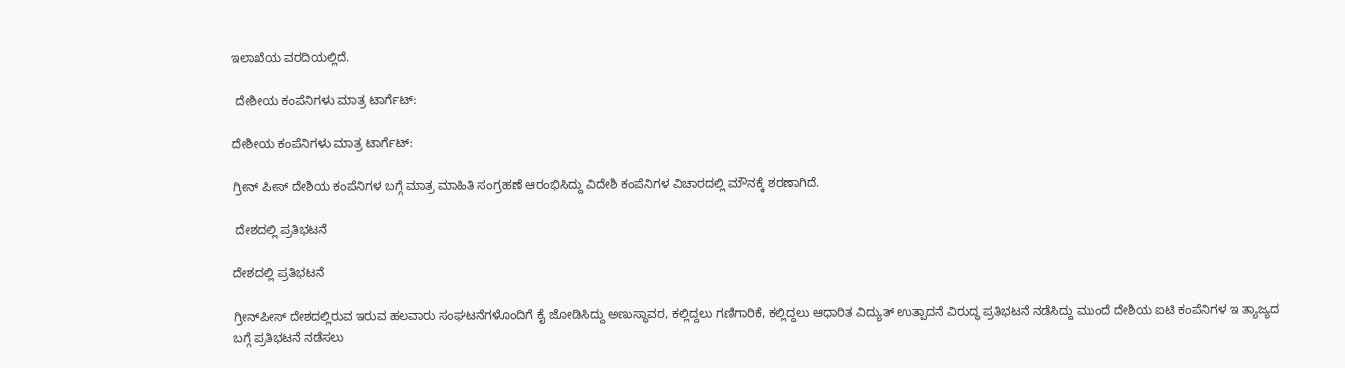ಇಲಾಖೆಯ ವರದಿಯಲ್ಲಿದೆ.

 ದೇಶೀಯ ಕಂಪೆನಿಗಳು ಮಾತ್ರ ಟಾರ್ಗೆಟ್‌‌:

ದೇಶೀಯ ಕಂಪೆನಿಗಳು ಮಾತ್ರ ಟಾರ್ಗೆಟ್‌‌:

ಗ್ರೀನ್‌ ಪೀಸ್‌ ದೇಶಿಯ ಕಂಪೆನಿಗಳ ಬಗ್ಗೆ ಮಾತ್ರ ಮಾಹಿತಿ ಸಂಗ್ರಹಣೆ ಆರಂಭಿಸಿದ್ದು ವಿದೇಶಿ ಕಂಪೆನಿಗಳ ವಿಚಾರದಲ್ಲಿ ಮೌನಕ್ಕೆ ಶರಣಾಗಿದೆ.

 ದೇಶದಲ್ಲಿ ಪ್ರತಿಭಟನೆ

ದೇಶದಲ್ಲಿ ಪ್ರತಿಭಟನೆ

ಗ್ರೀನ್‌ಪೀಸ್‌ ದೇಶದಲ್ಲಿರುವ ಇರುವ ಹಲವಾರು ಸಂಘಟನೆಗಳೊಂದಿಗೆ ಕೈ ಜೋಡಿಸಿದ್ದು ಅಣುಸ್ಥಾವರ, ಕಲ್ಲಿದ್ದಲು ಗಣಿಗಾರಿಕೆ, ಕಲ್ಲಿದ್ದಲು ಆಧಾರಿತ ವಿದ್ಯುತ್‌ ಉತ್ಪಾದನೆ ವಿರುದ್ಧ ಪ್ರತಿಭಟನೆ ನಡೆಸಿದ್ದು ಮುಂದೆ ದೇಶಿಯ ಐಟಿ ಕಂಪೆನಿಗಳ ಇ ತ್ಯಾಜ್ಯದ ಬಗ್ಗೆ ಪ್ರತಿಭಟನೆ ನಡೆಸಲು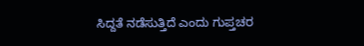ಸಿದ್ದತೆ ನಡೆಸುತ್ತಿದೆ ಎಂದು ಗುಪ್ತಚರ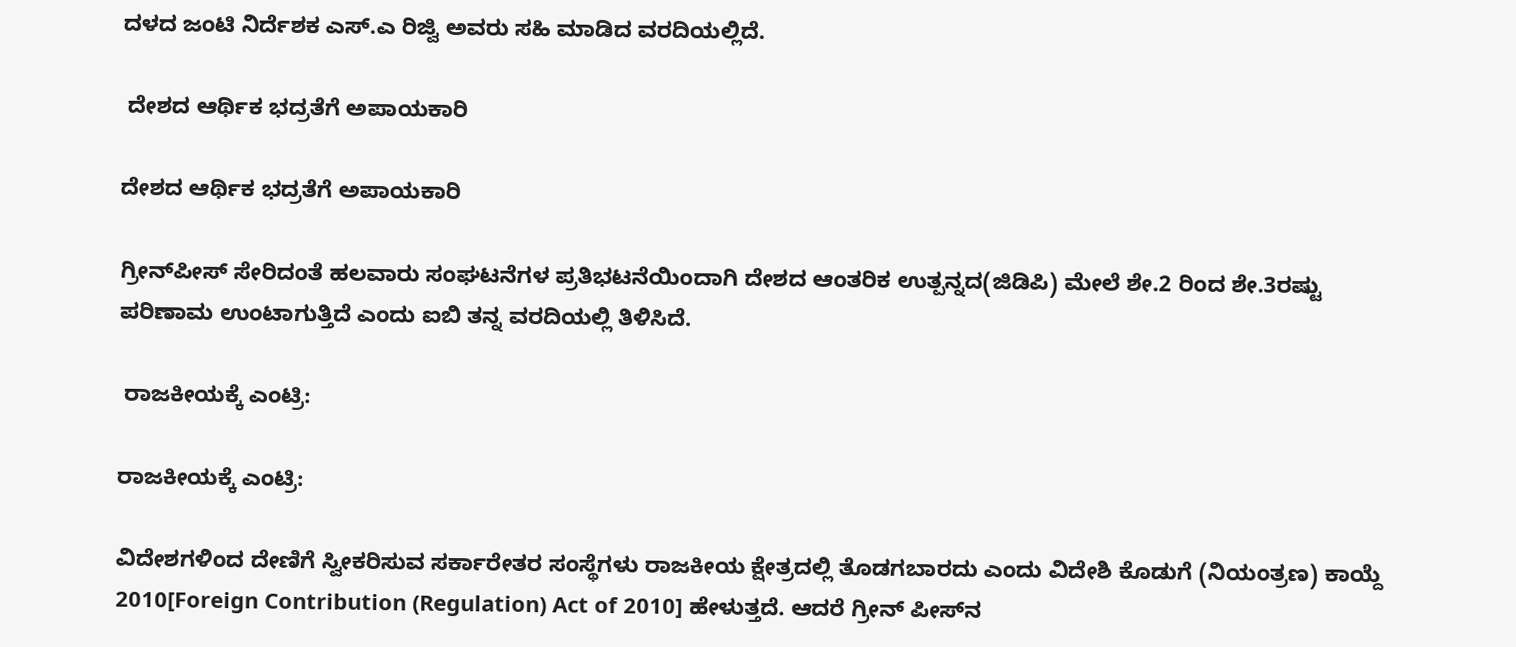ದಳದ ಜಂಟಿ ನಿರ್ದೆಶಕ ಎಸ್‌‌.ಎ ರಿಜ್ವಿ ಅವರು ಸಹಿ ಮಾಡಿದ ವರದಿಯಲ್ಲಿದೆ.

 ದೇಶದ ಆರ್ಥಿ‌ಕ ಭದ್ರತೆಗೆ ಅಪಾಯಕಾರಿ

ದೇಶದ ಆರ್ಥಿ‌ಕ ಭದ್ರತೆಗೆ ಅಪಾಯಕಾರಿ

ಗ್ರೀನ್‌ಪೀಸ್‌ ಸೇರಿದಂತೆ ಹಲವಾರು ಸಂಘಟನೆಗಳ ಪ್ರತಿಭಟನೆಯಿಂದಾಗಿ ದೇಶದ ಆಂತರಿಕ ಉತ್ಪನ್ನದ(ಜಿಡಿಪಿ) ಮೇಲೆ ಶೇ.2 ರಿಂದ ಶೇ.3ರಷ್ಟು ಪರಿಣಾಮ ಉಂಟಾಗುತ್ತಿದೆ ಎಂದು ಐಬಿ ತನ್ನ ವರದಿಯಲ್ಲಿ ತಿಳಿಸಿದೆ.

 ರಾಜಕೀಯಕ್ಕೆ ಎಂಟ್ರಿ:

ರಾಜಕೀಯಕ್ಕೆ ಎಂಟ್ರಿ:

ವಿದೇಶಗಳಿಂದ ದೇಣಿಗೆ ಸ್ವೀಕರಿಸುವ ಸರ್ಕಾರೇತರ ಸಂಸ್ಥೆಗಳು ರಾಜಕೀಯ ಕ್ಷೇತ್ರದಲ್ಲಿ ತೊಡಗಬಾರದು ಎಂದು ವಿದೇಶಿ ಕೊಡುಗೆ (ನಿಯಂತ್ರಣ) ಕಾಯ್ದೆ 2010[Foreign Contribution (Regulation) Act of 2010] ಹೇಳುತ್ತದೆ. ಆದರೆ ಗ್ರೀನ್‌ ಪೀಸ್‌ನ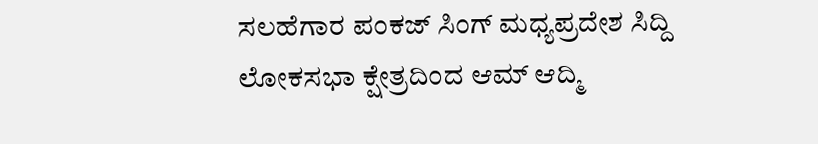ಸಲಹೆಗಾರ ಪಂಕಜ್‌ ಸಿಂಗ್‌ ಮಧ್ಯಪ್ರದೇಶ ಸಿದ್ದಿ ಲೋಕಸಭಾ ಕ್ಷೇತ್ರದಿಂದ ಆಮ್‌ ಆದ್ಮಿ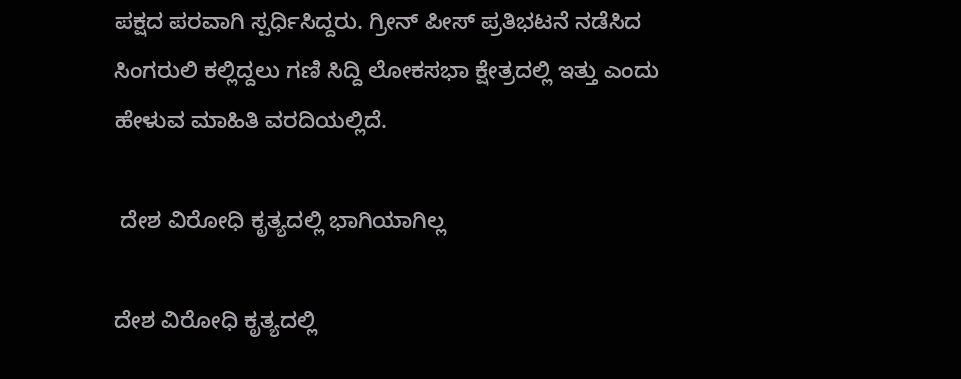ಪಕ್ಷದ ಪರವಾಗಿ ಸ್ಪರ್ಧಿ‌ಸಿದ್ದರು. ಗ್ರೀನ್‌ ಪೀಸ್‌ ಪ್ರತಿಭಟನೆ ನಡೆಸಿದ ಸಿಂಗರುಲಿ ಕಲ್ಲಿದ್ದಲು ಗಣಿ ಸಿದ್ದಿ ಲೋಕಸಭಾ ಕ್ಷೇತ್ರದಲ್ಲಿ ಇತ್ತು ಎಂದು ಹೇಳುವ ಮಾಹಿತಿ ವರದಿಯಲ್ಲಿದೆ.

 ದೇಶ ವಿರೋಧಿ ಕೃತ್ಯದಲ್ಲಿ ಭಾಗಿಯಾಗಿಲ್ಲ

ದೇಶ ವಿರೋಧಿ ಕೃತ್ಯದಲ್ಲಿ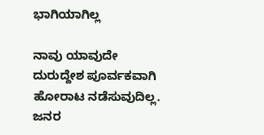ಭಾಗಿಯಾಗಿಲ್ಲ

ನಾವು ಯಾವುದೇ ದುರುದ್ದೇಶ ಪೂರ್ವಕವಾಗಿ ಹೋರಾಟ ನಡೆಸುವುದಿಲ್ಲ. ಜನರ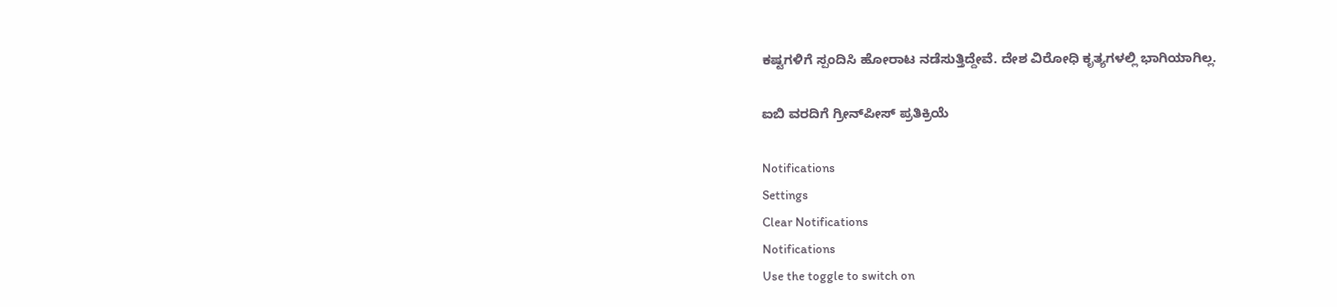ಕಷ್ಟಗಳಿಗೆ ಸ್ಪಂದಿಸಿ ಹೋರಾಟ ನಡೆಸುತ್ತಿದ್ದೇವೆ. ದೇಶ ವಿರೋಧಿ ಕೃತ್ಯಗಳಲ್ಲಿ ಭಾಗಿಯಾಗಿಲ್ಲ.

ಐಬಿ ವರದಿಗೆ ಗ್ರೀನ್‌ಪೀಸ್‌ ಪ್ರತಿಕ್ರಿಯೆ

Notifications
Settings
Clear Notifications
Notifications
Use the toggle to switch on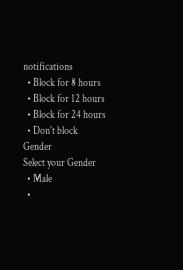notifications
  • Block for 8 hours
  • Block for 12 hours
  • Block for 24 hours
  • Don't block
Gender
Select your Gender
  • Male
  •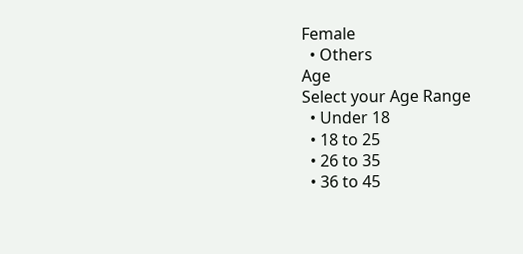Female
  • Others
Age
Select your Age Range
  • Under 18
  • 18 to 25
  • 26 to 35
  • 36 to 45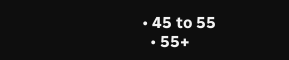• 45 to 55
  • 55+